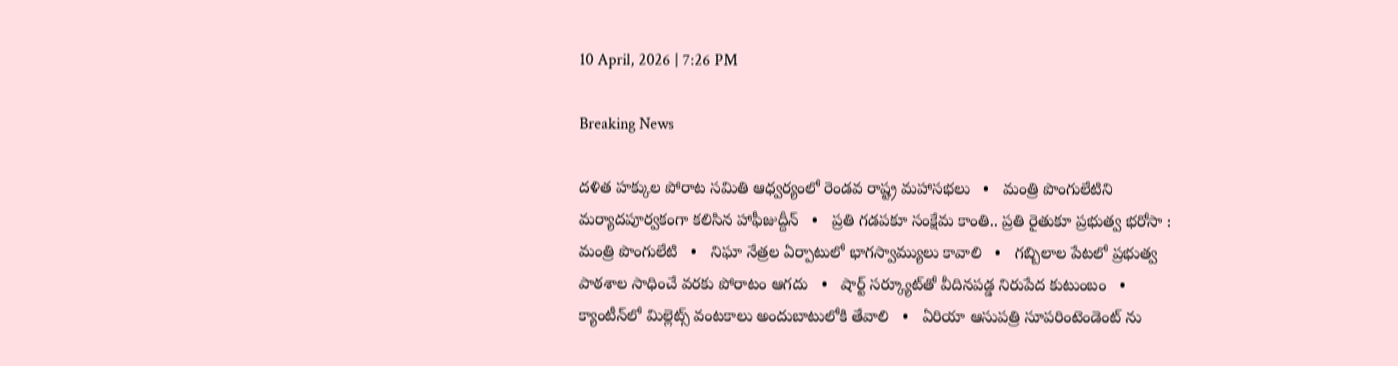10 April, 2026 | 7:26 PM

Breaking News

దళిత హక్కుల పోరాట సమితి ఆధ్వర్యంలో రెండవ రాష్ట్ర మహాసభలు   •   మంత్రి పొంగులేటిని మర్యాదపూర్వకంగా కలిసిన హాఫీజుద్దీన్   •   ప్రతి గడపకూ సంక్షేమ కాంతి.. ప్రతి రైతుకూ ప్రభుత్వ భరోసా : మంత్రి పొంగులేటి   •   నిఘా నేత్రల ఏర్పాటులో భాగస్వామ్యులు కావాలి   •   గబ్బిలాల పేటలో ప్రభుత్వ పాఠశాల సాధించే వరకు పోరాటం ఆగదు   •   షార్ట్ సర్క్యూట్‌తో వీదినపడ్డ నిరుపేద కుటుంబం   •   క్యాంటీన్‌లో మిల్లెట్స్ వంటకాలు అందుబాటులోకి తేవాలి   •   ఏరియా ఆసుపత్రి సూపరింటెండెంట్ ను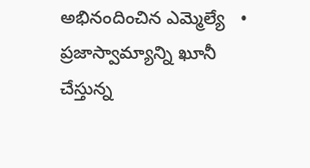అభినందించిన ఎమ్మెల్యే   •   ప్రజాస్వామ్యాన్ని ఖూనీ చేస్తున్న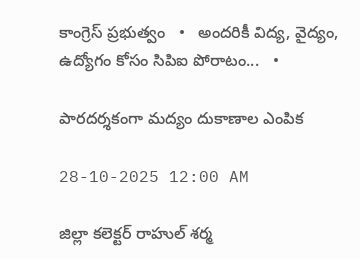కాంగ్రెస్ ప్రభుత్వం   •   అందరికీ విద్య, వైద్యం, ఉద్యోగం కోసం సిపిఐ పోరాటం...   •

పారదర్శకంగా మద్యం దుకాణాల ఎంపిక

28-10-2025 12:00 AM

జిల్లా కలెక్టర్ రాహుల్ శర్మ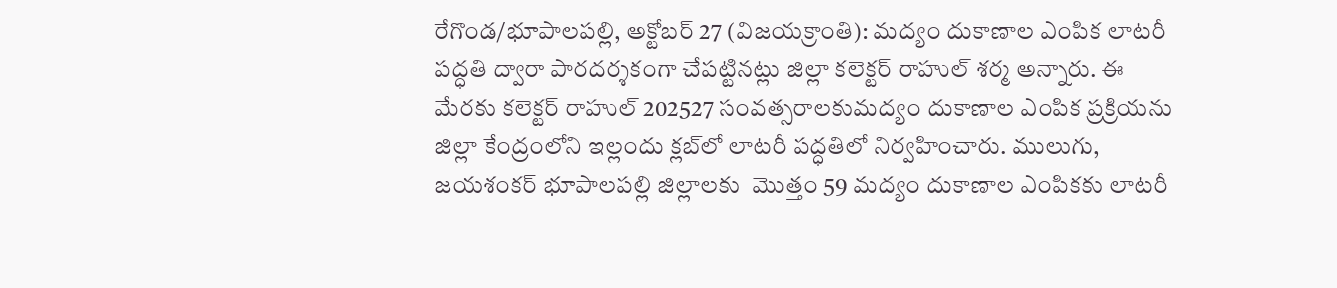రేగొండ/భూపాలపల్లి, అక్టోబర్ 27 (విజయక్రాంతి): మద్యం దుకాణాల ఎంపిక లాటరీ పద్ధతి ద్వారా పారదర్శకంగా చేపట్టినట్లు జిల్లా కలెక్టర్ రాహుల్ శర్మ అన్నారు. ఈ మేరకు కలెక్టర్ రాహుల్ 202527 సంవత్సరాలకుమద్యం దుకాణాల ఎంపిక ప్రక్రియను జిల్లా కేంద్రంలోని ఇల్లందు క్లబ్‌లో లాటరీ పద్ధతిలో నిర్వహించారు. ములుగు, జయశంకర్ భూపాలపల్లి జిల్లాలకు  మొత్తం 59 మద్యం దుకాణాల ఎంపికకు లాటరీ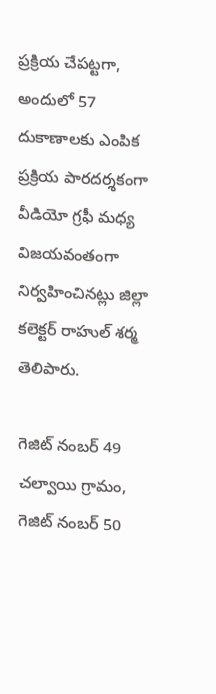ప్రక్రియ చేపట్టగా, అందులో 57 దుకాణాలకు ఎంపిక ప్రక్రియ పారదర్శకంగా వీడియో గ్రఫీ మధ్య విజయవంతంగా నిర్వహించినట్లు జిల్లా కలెక్టర్ రాహుల్ శర్మ తెలిపారు.

గెజిట్ నంబర్ 49 చల్వాయి గ్రామం, గెజిట్ నంబర్ 50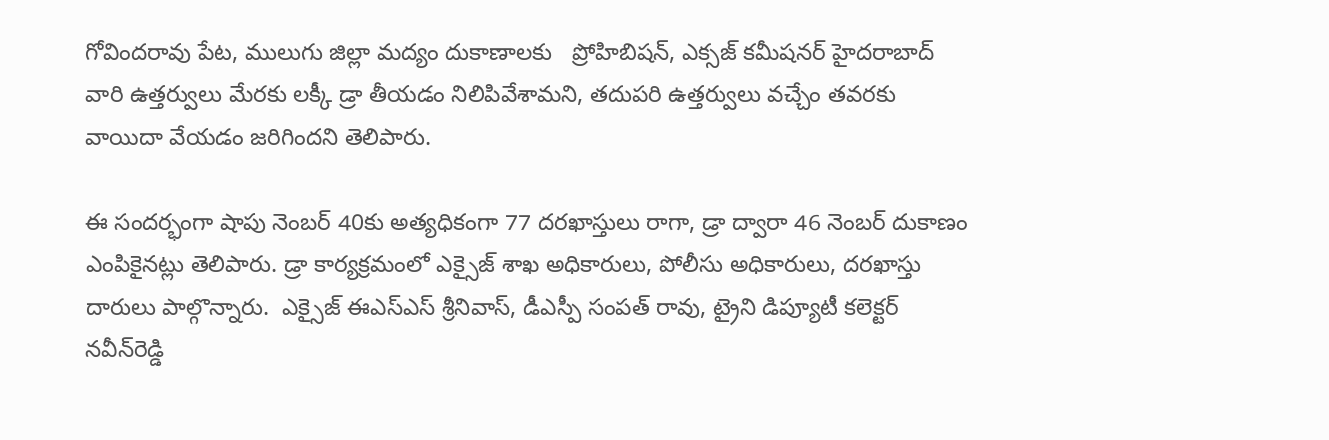గోవిందరావు పేట, ములుగు జిల్లా మద్యం దుకాణాలకు   ప్రోహిబిషన్, ఎక్సజ్ కమీషనర్ హైదరాబాద్ వారి ఉత్తర్వులు మేరకు లక్కీ డ్రా తీయడం నిలిపివేశామని, తదుపరి ఉత్తర్వులు వచ్చేం తవరకు వాయిదా వేయడం జరిగిందని తెలిపారు.

ఈ సందర్భంగా షాపు నెంబర్ 40కు అత్యధికంగా 77 దరఖాస్తులు రాగా, డ్రా ద్వారా 46 నెంబర్ దుకాణం ఎంపికైనట్లు తెలిపారు. డ్రా కార్యక్రమంలో ఎక్సైజ్ శాఖ అధికారులు, పోలీసు అధికారులు, దరఖాస్తు దారులు పాల్గొన్నారు.  ఎక్సైజ్ ఈఎస్‌ఎస్ శ్రీనివాస్, డీఎస్పీ సంపత్ రావు, ట్రైని డిప్యూటీ కలెక్టర్ నవీన్‌రెడ్డి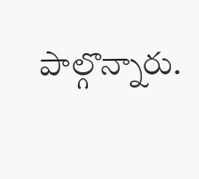పాల్గొన్నారు.